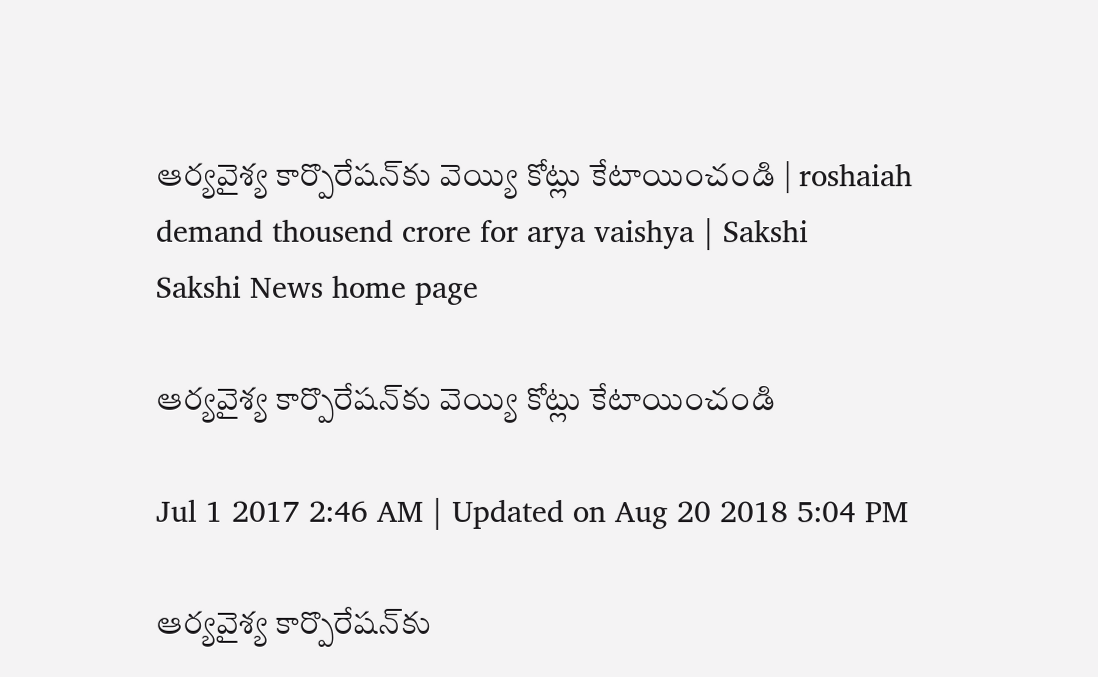ఆర్యవైశ్య కార్పొరేషన్‌కు వెయ్యి కోట్లు కేటాయించండి | roshaiah demand thousend crore for arya vaishya | Sakshi
Sakshi News home page

ఆర్యవైశ్య కార్పొరేషన్‌కు వెయ్యి కోట్లు కేటాయించండి

Jul 1 2017 2:46 AM | Updated on Aug 20 2018 5:04 PM

ఆర్యవైశ్య కార్పొరేషన్‌కు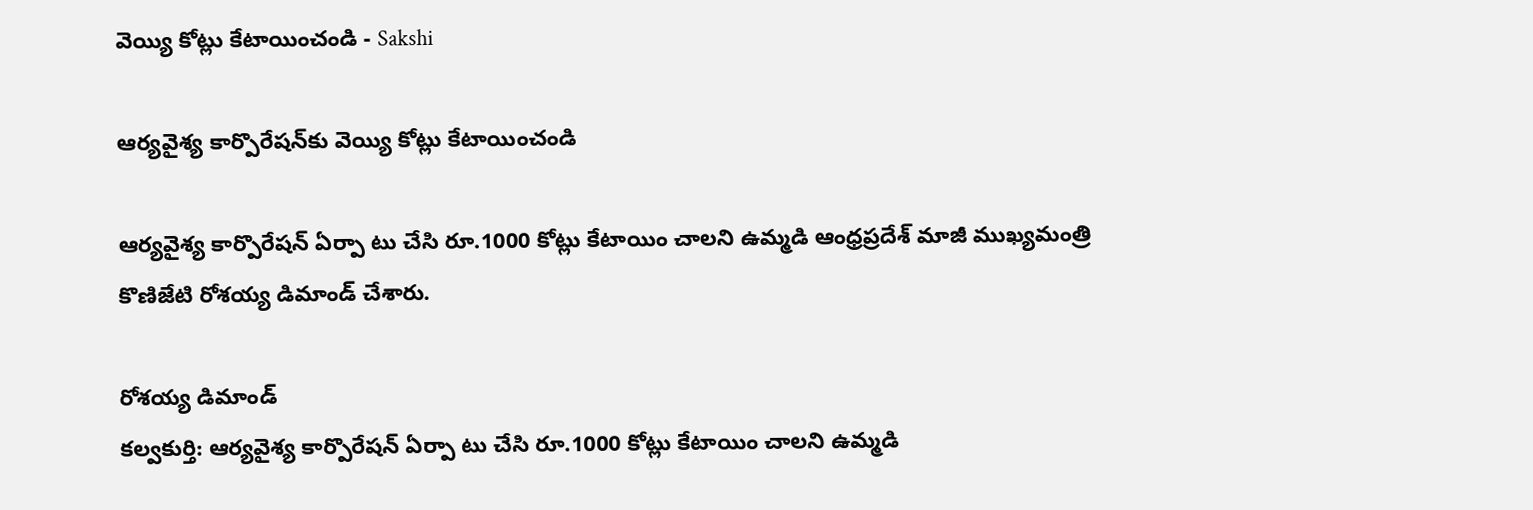వెయ్యి కోట్లు కేటాయించండి - Sakshi

ఆర్యవైశ్య కార్పొరేషన్‌కు వెయ్యి కోట్లు కేటాయించండి

ఆర్యవైశ్య కార్పొరేషన్‌ ఏర్పా టు చేసి రూ.1000 కోట్లు కేటాయిం చాలని ఉమ్మడి ఆంధ్రప్రదేశ్‌ మాజీ ముఖ్యమంత్రి కొణిజేటి రోశయ్య డిమాండ్‌ చేశారు.

రోశయ్య డిమాండ్‌
కల్వకుర్తి: ఆర్యవైశ్య కార్పొరేషన్‌ ఏర్పా టు చేసి రూ.1000 కోట్లు కేటాయిం చాలని ఉమ్మడి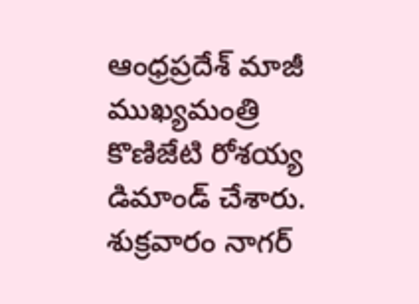ఆంధ్రప్రదేశ్‌ మాజీ ముఖ్యమంత్రి కొణిజేటి రోశయ్య డిమాండ్‌ చేశారు. శుక్రవారం నాగర్‌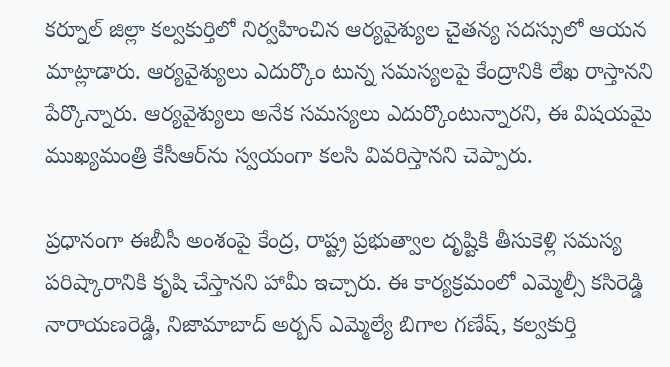కర్నూల్‌ జిల్లా కల్వకుర్తిలో నిర్వహించిన ఆర్యవైశ్యుల చైతన్య సదస్సులో ఆయన మాట్లాడారు. ఆర్యవైశ్యులు ఎదుర్కొం టున్న సమస్యలపై కేంద్రానికి లేఖ రాస్తానని పేర్కొన్నారు. ఆర్యవైశ్యులు అనేక సమస్యలు ఎదుర్కొంటున్నారని, ఈ విషయమై ముఖ్యమంత్రి కేసీఆర్‌ను స్వయంగా కలసి వివరిస్తానని చెప్పారు.

ప్రధానంగా ఈబీసీ అంశంపై కేంద్ర, రాష్ట్ర ప్రభుత్వాల దృష్టికి తీసుకెళ్లి సమస్య పరిష్కారానికి కృషి చేస్తానని హామీ ఇచ్చారు. ఈ కార్యక్రమంలో ఎమ్మెల్సీ కసిరెడ్డి నారాయణరెడ్డి, నిజామాబాద్‌ అర్బన్‌ ఎమ్మెల్యే బిగాల గణేష్, కల్వకుర్తి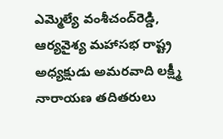ఎమ్మెల్యే వంశీచంద్‌రెడ్డి, ఆర్యవైశ్య మహాసభ రాష్ట్ర అధ్యక్షుడు అమరవాది లక్ష్మీ నారాయణ తదితరులు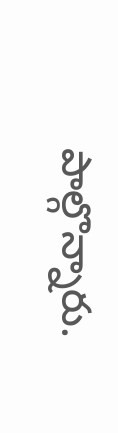పాల్గొన్నారు.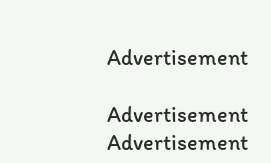Advertisement

Advertisement
Advertisement